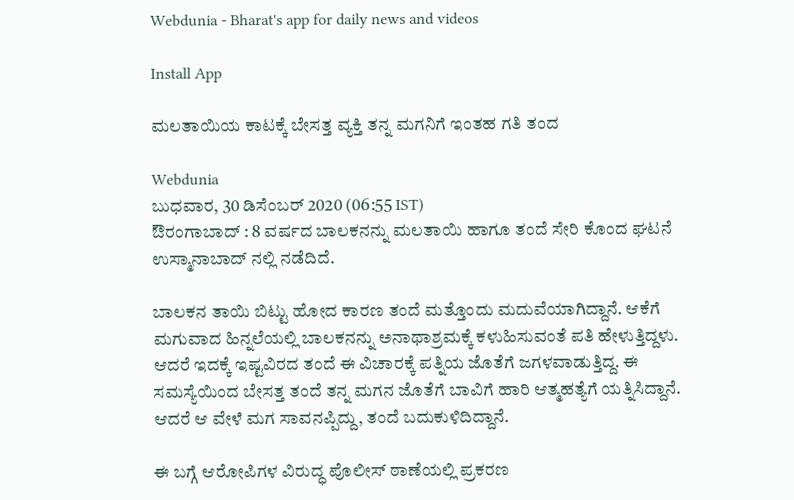Webdunia - Bharat's app for daily news and videos

Install App

ಮಲತಾಯಿಯ ಕಾಟಕ್ಕೆ ಬೇಸತ್ತ ವ್ಯಕ್ತಿ ತನ್ನ ಮಗನಿಗೆ ಇಂತಹ ಗತಿ ತಂದ

Webdunia
ಬುಧವಾರ, 30 ಡಿಸೆಂಬರ್ 2020 (06:55 IST)
ಔರಂಗಾಬಾದ್ : 8 ವರ್ಷದ ಬಾಲಕನನ್ನು ಮಲತಾಯಿ ಹಾಗೂ ತಂದೆ ಸೇರಿ ಕೊಂದ ಘಟನೆ ಉಸ್ಮಾನಾಬಾದ್ ನಲ್ಲಿ ನಡೆದಿದೆ.

ಬಾಲಕನ ತಾಯಿ ಬಿಟ್ಟು ಹೋದ ಕಾರಣ ತಂದೆ ಮತ್ತೊಂದು ಮದುವೆಯಾಗಿದ್ದಾನೆ. ಆಕೆಗೆ ಮಗುವಾದ ಹಿನ್ನಲೆಯಲ್ಲಿ ಬಾಲಕನನ್ನು ಅನಾಥಾಶ್ರಮಕ್ಕೆ ಕಳುಹಿಸುವಂತೆ ಪತಿ ಹೇಳುತ್ತಿದ್ದಳು. ಆದರೆ ಇದಕ್ಕೆ ಇಷ್ಟವಿರದ ತಂದೆ ಈ ವಿಚಾರಕ್ಕೆ ಪತ್ನಿಯ ಜೊತೆಗೆ ಜಗಳವಾಡುತ್ತಿದ್ದ. ಈ ಸಮಸ್ಯೆಯಿಂದ ಬೇಸತ್ತ ತಂದೆ ತನ್ನ ಮಗನ ಜೊತೆಗೆ ಬಾವಿಗೆ ಹಾರಿ ಆತ್ಮಹತ್ಯೆಗೆ ಯತ್ನಿಸಿದ್ದಾನೆ. ಆದರೆ ಆ ವೇಳೆ ಮಗ ಸಾವನಪ್ಪಿದ್ದು, ತಂದೆ ಬದುಕುಳಿದಿದ್ದಾನೆ.

ಈ ಬಗ್ಗೆ ಆರೋಪಿಗಳ ವಿರುದ್ಧ ಪೊಲೀಸ್ ಠಾಣೆಯಲ್ಲಿ ಪ್ರಕರಣ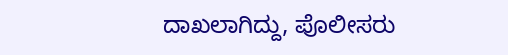ದಾಖಲಾಗಿದ್ದು, ಪೊಲೀಸರು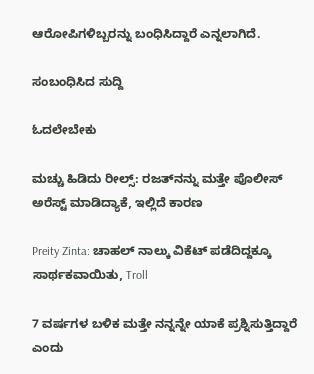ಆರೋಪಿಗಳಿಬ್ಬರನ್ನು ಬಂಧಿಸಿದ್ದಾರೆ ಎನ್ನಲಾಗಿದೆ.

ಸಂಬಂಧಿಸಿದ ಸುದ್ದಿ

ಓದಲೇಬೇಕು

ಮಚ್ಚು ಹಿಡಿದು ರೀಲ್ಸ್‌: ರಜತ್‌ನನ್ನು ಮತ್ತೇ ಪೊಲೀಸ್ ಅರೆಸ್ಟ್ ಮಾಡಿದ್ಯಾಕೆ, ಇಲ್ಲಿದೆ ಕಾರಣ

Preity Zinta: ಚಾಹಲ್ ನಾಲ್ಕು ವಿಕೆಟ್ ಪಡೆದಿದ್ದಕ್ಕೂ ಸಾರ್ಥಕವಾಯಿತು, Troll

7 ವರ್ಷಗಳ ಬಳಿಕ ಮತ್ತೇ ನನ್ನನ್ನೇ ಯಾಕೆ ಪ್ರಶ್ನಿಸುತ್ತಿದ್ದಾರೆ ಎಂದು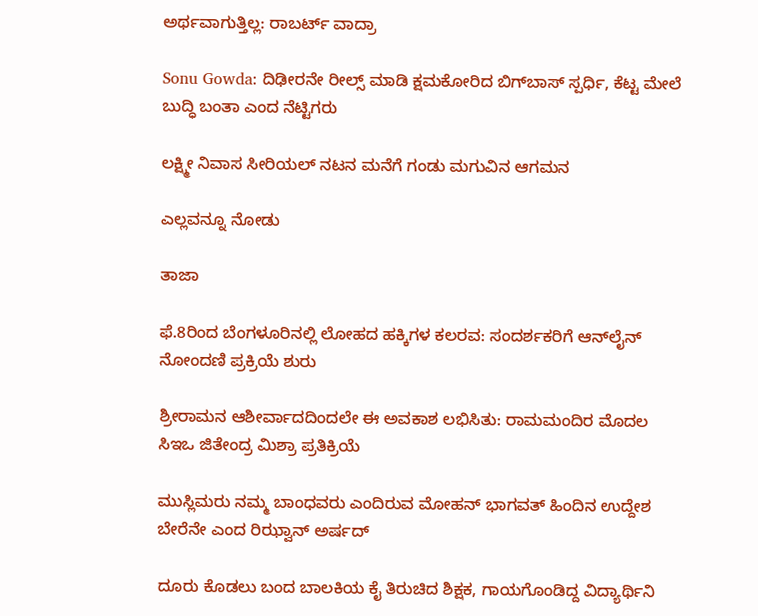ಅರ್ಥವಾಗುತ್ತಿಲ್ಲ: ರಾಬರ್ಟ್‌ ವಾದ್ರಾ

Sonu Gowda: ದಿಢೀರನೇ ರೀಲ್ಸ್ ಮಾಡಿ ಕ್ಷಮಕೋರಿದ ಬಿಗ್‌ಬಾಸ್‌ ಸ್ಪರ್ಧಿ, ಕೆಟ್ಟ ಮೇಲೆ ಬುದ್ಧಿ ಬಂತಾ ಎಂದ ನೆಟ್ಟಿಗರು

ಲಕ್ಷ್ಮೀ ನಿವಾಸ ಸೀರಿಯಲ್ ನಟನ ಮನೆಗೆ ಗಂಡು ಮಗುವಿನ ಆಗಮನ

ಎಲ್ಲವನ್ನೂ ನೋಡು

ತಾಜಾ

ಫೆ.8ರಿಂದ ಬೆಂಗಳೂರಿನಲ್ಲಿ ಲೋಹದ ಹಕ್ಕಿಗಳ ಕಲರವ: ಸಂದರ್ಶಕರಿಗೆ ಆನ್‌ಲೈನ್ ನೋಂದಣಿ ಪ್ರಕ್ರಿಯೆ ಶುರು

ಶ್ರೀರಾಮನ ಆಶೀರ್ವಾದದಿಂದಲೇ ಈ ಅವಕಾಶ ಲಭಿಸಿತು: ರಾಮಮಂದಿರ ಮೊದಲ ಸಿಇಒ ಜಿತೇಂದ್ರ ಮಿಶ್ರಾ ಪ್ರತಿಕ್ರಿಯೆ

ಮುಸ್ಲಿಮರು ನಮ್ಮ ಬಾಂಧವರು ಎಂದಿರುವ ಮೋಹನ್ ಭಾಗವತ್ ಹಿಂದಿನ ಉದ್ದೇಶ ಬೇರೆನೇ ಎಂದ ರಿಝ್ವಾನ್ ಅರ್ಷದ್

ದೂರು ಕೊಡಲು ಬಂದ ಬಾಲಕಿಯ ಕೈ ತಿರುಚಿದ ಶಿಕ್ಷಕ, ಗಾಯಗೊಂಡಿದ್ದ ವಿದ್ಯಾರ್ಥಿನಿ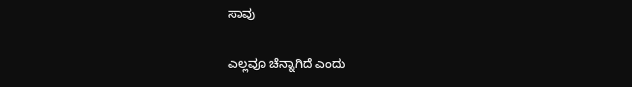ಸಾವು

ಎಲ್ಲವೂ ಚೆನ್ನಾಗಿದೆ ಎಂದು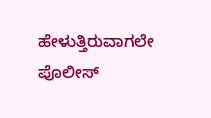ಹೇಳುತ್ತಿರುವಾಗಲೇ ಪೊಲೀಸ್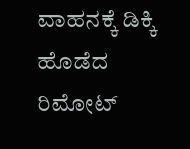ವಾಹನಕ್ಕೆ ಡಿಕ್ಕಿ ಹೊಡೆದ ರಿಮೋಟ್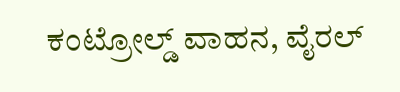ಕಂಟ್ರೋಲ್ಡ್‌ ವಾಹನ, ವೈರಲ್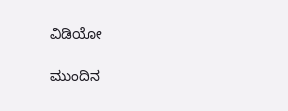ವಿಡಿಯೋ

ಮುಂದಿನ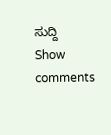ಸುದ್ದಿ
Show comments